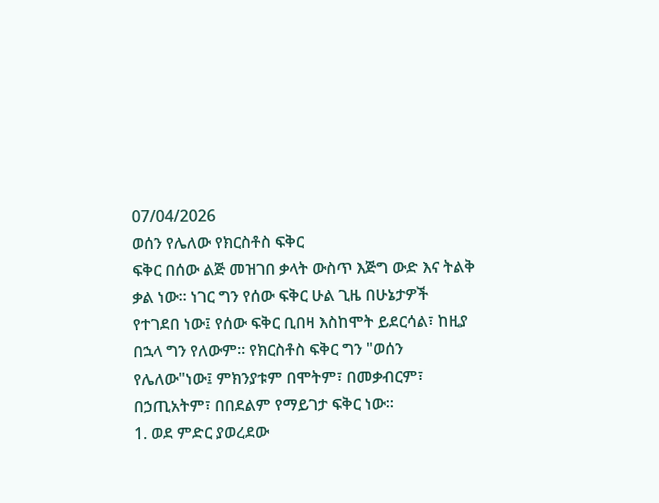07/04/2026
ወሰን የሌለው የክርስቶስ ፍቅር
ፍቅር በሰው ልጅ መዝገበ ቃላት ውስጥ እጅግ ውድ እና ትልቅ ቃል ነው። ነገር ግን የሰው ፍቅር ሁል ጊዜ በሁኔታዎች የተገደበ ነው፤ የሰው ፍቅር ቢበዛ እስከሞት ይደርሳል፣ ከዚያ በኋላ ግን የለውም። የክርስቶስ ፍቅር ግን "ወሰን የሌለው"ነው፤ ምክንያቱም በሞትም፣ በመቃብርም፣ በኃጢአትም፣ በበደልም የማይገታ ፍቅር ነው።
1. ወደ ምድር ያወረደው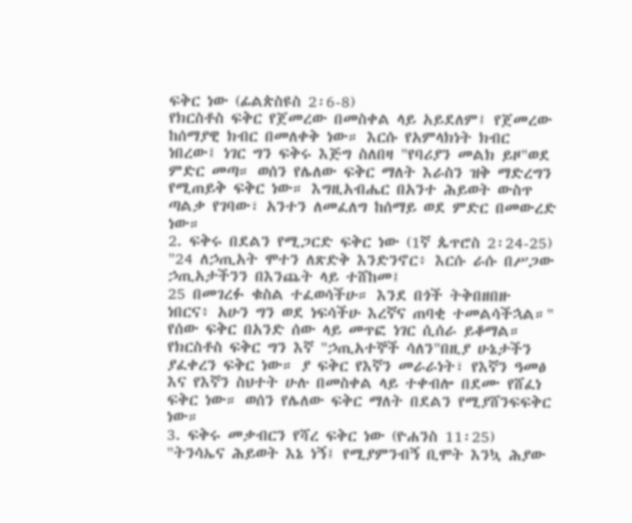ፍቅር ነው (ፊልጵስዩስ 2፡6-8)
የክርስቶስ ፍቅር የጀመረው በመስቀል ላይ አይደለም፤ የጀመረው ከሰማያዊ ክብር በመለቀቅ ነው። እርሱ የአምላክነት ክብር ነበረው፤ ነገር ግን ፍቅሩ እጅግ ስለበዛ "የባሪያን መልክ ይዞ"ወደ ምድር መጣ። ወሰን የሌለው ፍቅር ማለት እራስን ዝቅ ማድረግን የሚጠይቅ ፍቅር ነው። እግዚአብሔር በአንተ ሕይወት ውስጥ ጣልቃ የገባው፣ አንተን ለመፈለግ ከሰማይ ወደ ምድር በመውረድ ነው።
2. ፍቅሩ በደልን የሚጋርድ ፍቅር ነው (1ኛ ጴጥሮስ 2፡24-25)
"24 ለኃጢአት ሞተን ለጽድቅ እንድንኖር፥ እርሱ ራሱ በሥጋው ኃጢአታችንን በእንጨት ላይ ተሸከመ፤
25 በመገረፉ ቁስል ተፈወሳችሁ። እንደ በጎች ትቅበዘበዙ ነበርና፥ አሁን ግን ወደ ነፍሳችሁ እረኛና ጠባቂ ተመልሳችኋል።"
የሰው ፍቅር በአንድ ሰው ላይ መጥፎ ነገር ሲሰራ ይቆማል። የክርስቶስ ፍቅር ግን እኛ "ኃጢአተኞች ሳለን"በዚያ ሁኔታችን ያፈቀረን ፍቅር ነው። ያ ፍቅር የእኛን መራራነት፣ የእኛን ዓመፅ እና የእኛን ስህተት ሁሉ በመስቀል ላይ ተቀብሎ በደሙ የሸፈነ ፍቅር ነው። ወሰን የሌለው ፍቅር ማለት በደልን የሚያሸንፍፍቅር ነው።
3. ፍቅሩ መቃብርን የሻረ ፍቅር ነው (ዮሐንስ 11፡25)
"ትንሳኤና ሕይወት እኔ ነኝ፤ የሚያምንብኝ ቢሞት እንኳ ሕያው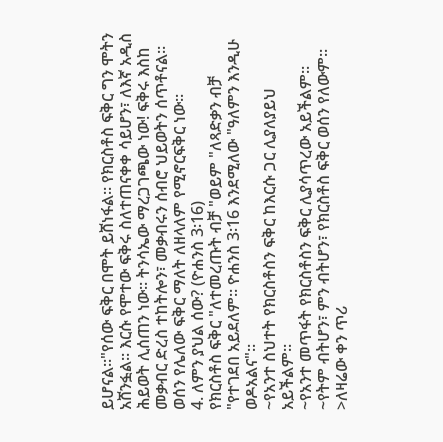ይሆናል።"የሰው ፍቅር በሞት ይሸነፋል። የክርስቶስ ፍቅር ግን ሞትን አሸንፏል። እርሱ የሞተው ፍቅሩ ስለተጠናቀቀ ሳይሆን፣ ለእኛ አዲስ ሕይወት ሊሰጠን ነው። ትንሳኤው ማረጋገጫው ነው! ፍቅሩ እስከ መቃብር ድረስ ተከትሎን፣ መቃብሩን ሰብሮ ህይወትን ሰጥቶናል። ወሰን የሌለው ፍቅር ማለት ለዘላለም የሚኖርፍቅር ነው።
4. ለምን ያህል ሰው? (ዮሐንስ 3፡16)
የክርስቶስ ፍቅር "ለተመረጡት ብቻ "ወይም "ለጻድቃን ብቻ "የተገደበ አይደለም። ዮሐንስ 3፡16 እንደሚለው "ዓለምን እንዲሁ ወዶአልና"።
~የአንተ ስህተት የክርስቶስን ፍቅር ከእርሱ ጋር ሊያለያይህ አይችልም።
~የአንተ መጥፋት የክርስቶስን ፍቅር ሊያሳጥረው አይችልም።
~የትም ብትሆን፣ ምን ብትሆን፣ የክርስቶስ ፍቅር ወሰን የለውም።
>ለዛሬው ቀን ጥሪ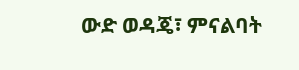ውድ ወዳጄ፣ ምናልባት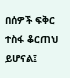በሰዎች ፍቅር ተስፋ ቆርጠህ ይሆናል፤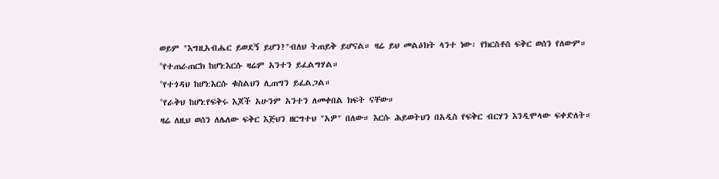ወይም "እግዚአብሔር ይወደኝ ይሆን?"ብለህ ትጠይቅ ይሆናል። ዛሬ ይህ መልዕክት ላንተ ነው፡ የክርስቶስ ፍቅር ወሰን የለውም።
°የተጠራጠርክ ከሆነ:እርሱ ዛሬም አንተን ይፈልግሃል።
°የተጎዳህ ከሆነ:እርሱ ቁስልህን ሊጠግን ይፈልጋል።
°የራቅህ ከሆነ:የፍቅሩ እጆች አሁንም አንተን ለመቀበል ክፍት ናቸው።
ዛሬ ለዚህ ወሰን ለሌለው ፍቅር እጅህን ዘርግተህ "አዎ" በለው። እርሱ ሕይወትህን በአዲስ የፍቅር ብርሃን እንዲሞላው ፍቀድለት።